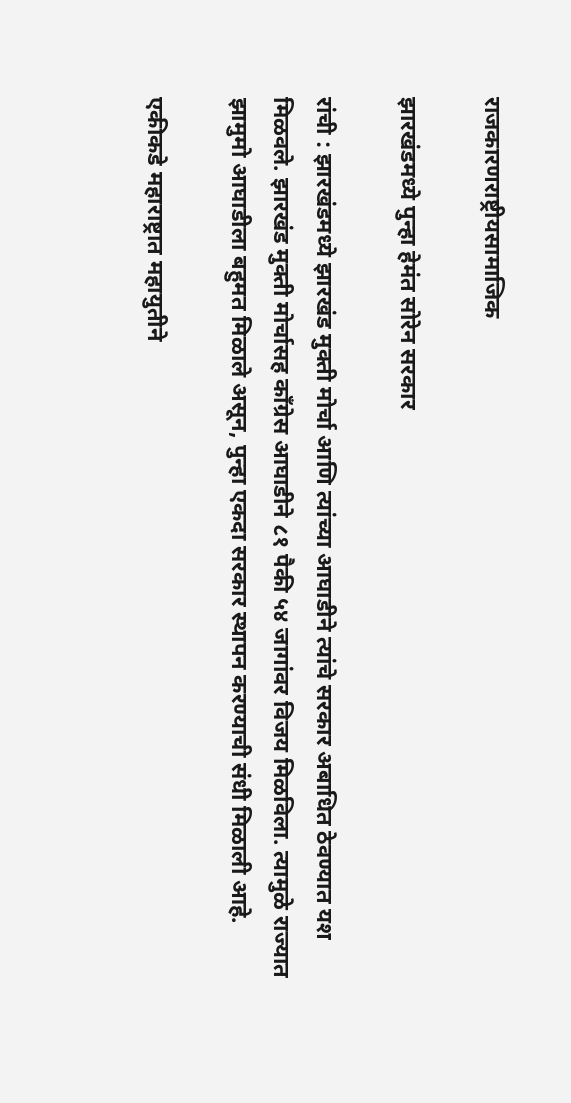राजकारणराष्ट्रीयसामाजिक

झारखंडमध्ये पुन्हा हेमंत सोरेन सरकार

रांची : झारखंडमध्ये झारखंड मुक्ती मोर्चा आणि त्यांच्या आघाडीने त्यांचे सरकार अबाधित ठेवण्यात यश मिळवले. झारखंड मुक्ती मोर्चासह कॉंग्रेस आघाडीने ८१ पैकी ५४ जागांवर विजय मिळविला. त्यामुळे राज्यात झामुमो आघाडीला बहुमत मिळाले असून, पुन्हा एकदा सरकार स्थापन करण्याची संधी मिळाली आहे.

एकीकडे महाराष्ट्रात महायुतीने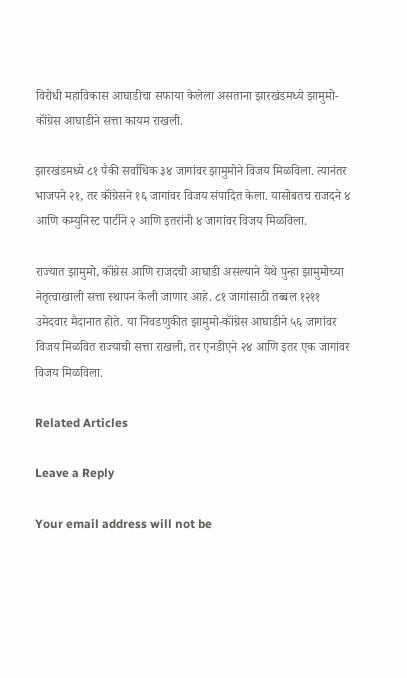विरोधी महाविकास आघाडीचा सफाया केलेला असताना झारखंडमध्ये झामुमो-कॉंग्रेस आघाडीने सत्ता कायम राखली.

झारखंडमध्ये ८१ पैकी सर्वाधिक ३४ जागांवर झामुमोने विजय मिळविला. त्यानंतर भाजपने २१, तर कॉंग्रेसने १६ जागांवर विजय संपादित केला. यासोबतच राजदने ४ आणि कम्युनिस्ट पार्टीने २ आणि इतरांनी ४ जागांवर विजय मिळविला.

राज्यात झामुमो, कॉंग्रेस आणि राजदची आघाडी असल्याने येथे पुन्हा झामुमोच्या नेतृत्वाखाली सत्ता स्थापन केली जाणार आहे. ८१ जागांसाठी तब्बल १२११ उमेदवार मैदानात होते. या निवडणुकीत झामुमो-कॉंग्रेस आघाडीने ५६ जागांवर विजय मिळवित राज्याची सत्ता राखली, तर एनडीएने २४ आणि इतर एक जागांवर विजय मिळविला.

Related Articles

Leave a Reply

Your email address will not be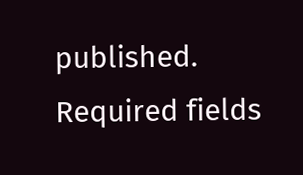published. Required fields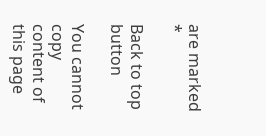are marked *

Back to top button

You cannot copy content of this page